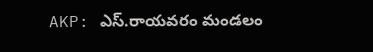AKP: ఎస్.రాయవరం మండలం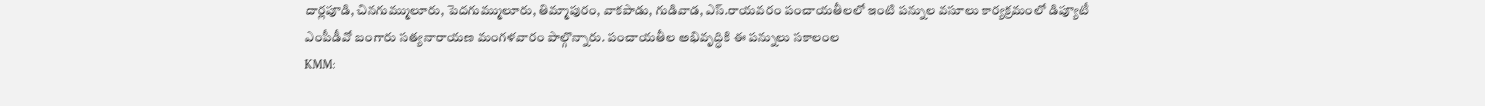దార్లపూడి, చినగుమ్ములూరు, పెదగుమ్ములూరు, తిమ్మాపురం, వాకపాడు, గుడివాడ, ఎస్.రాయవరం పంచాయతీలలో ఇంటి పన్నుల వసూలు కార్యక్రమంలో డిప్యూటీ ఎంపీడీవో బంగారు సత్యనారాయణ మంగళవారం పాల్గొన్నారు. పంచాయతీల అభివృద్ధికి ఈ పన్నులు సకాలంల
KMM: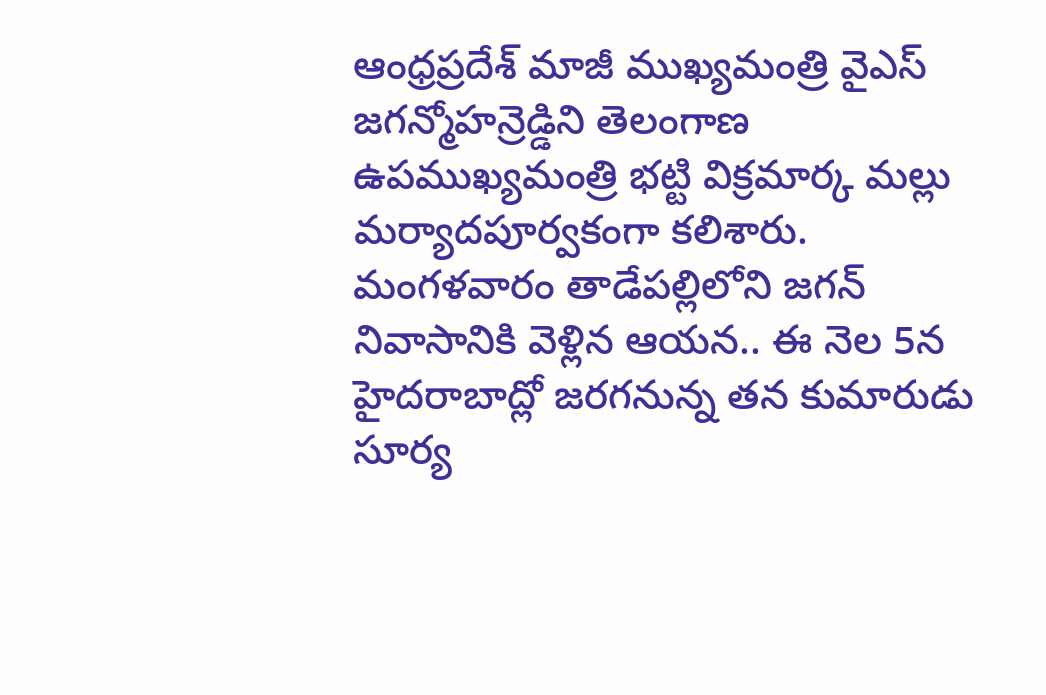ఆంధ్రప్రదేశ్ మాజీ ముఖ్యమంత్రి వైఎస్ జగన్మోహన్రెడ్డిని తెలంగాణ ఉపముఖ్యమంత్రి భట్టి విక్రమార్క మల్లు మర్యాదపూర్వకంగా కలిశారు. మంగళవారం తాడేపల్లిలోని జగన్ నివాసానికి వెళ్లిన ఆయన.. ఈ నెల 5న హైదరాబాద్లో జరగనున్న తన కుమారుడు సూర్య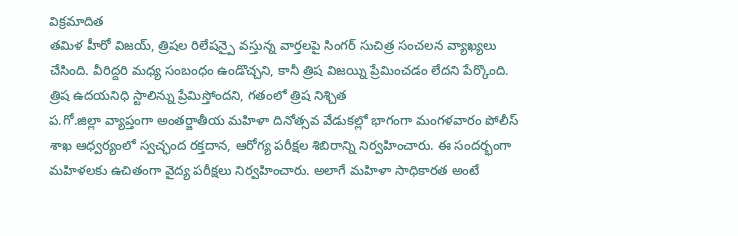విక్రమాదిత
తమిళ హీరో విజయ్, త్రిషల రిలేషన్పై వస్తున్న వార్తలపై సింగర్ సుచిత్ర సంచలన వ్యాఖ్యలు చేసింది. వీరిద్దరి మధ్య సంబంధం ఉండొచ్చని, కానీ త్రిష విజయ్ని ప్రేమించడం లేదని పేర్కొంది. త్రిష ఉదయనిధి స్టాలిన్ను ప్రేమిస్తోందని, గతంలో త్రిష నిశ్చిత
ప.గో.జిల్లా వ్యాప్తంగా అంతర్జాతీయ మహిళా దినోత్సవ వేడుకల్లో భాగంగా మంగళవారం పోలీస్ శాఖ ఆధ్వర్యంలో స్వచ్ఛంద రక్తదాన, ఆరోగ్య పరీక్షల శిబిరాన్ని నిర్వహించారు. ఈ సందర్భంగా మహిళలకు ఉచితంగా వైద్య పరీక్షలు నిర్వహించారు. అలాగే మహిళా సాధికారత అంటే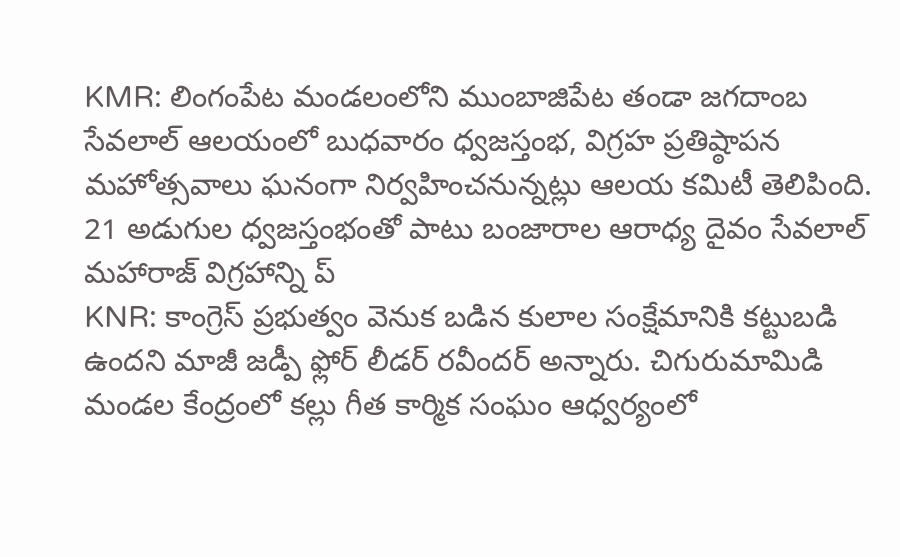KMR: లింగంపేట మండలంలోని ముంబాజిపేట తండా జగదాంబ సేవలాల్ ఆలయంలో బుధవారం ధ్వజస్తంభ, విగ్రహ ప్రతిష్ఠాపన మహోత్సవాలు ఘనంగా నిర్వహించనున్నట్లు ఆలయ కమిటీ తెలిపింది. 21 అడుగుల ధ్వజస్తంభంతో పాటు బంజారాల ఆరాధ్య దైవం సేవలాల్ మహారాజ్ విగ్రహాన్ని ప్
KNR: కాంగ్రెస్ ప్రభుత్వం వెనుక బడిన కులాల సంక్షేమానికి కట్టుబడి ఉందని మాజీ జడ్పీ ఫ్లోర్ లీడర్ రవీందర్ అన్నారు. చిగురుమామిడి మండల కేంద్రంలో కల్లు గీత కార్మిక సంఘం ఆధ్వర్యంలో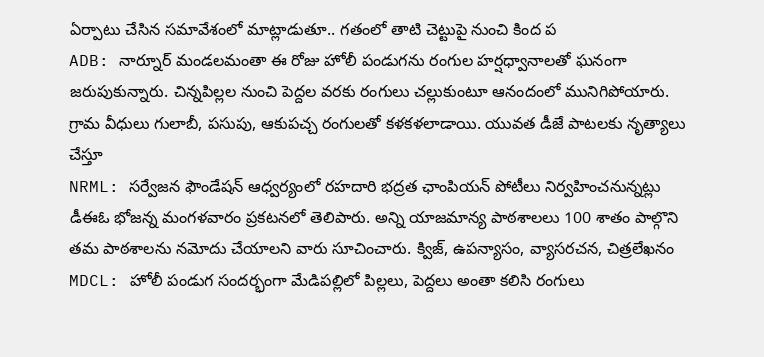ఏర్పాటు చేసిన సమావేశంలో మాట్లాడుతూ.. గతంలో తాటి చెట్టుపై నుంచి కింద ప
ADB: నార్నూర్ మండలమంతా ఈ రోజు హోలీ పండుగను రంగుల హర్షధ్వానాలతో ఘనంగా జరుపుకున్నారు. చిన్నపిల్లల నుంచి పెద్దల వరకు రంగులు చల్లుకుంటూ ఆనందంలో మునిగిపోయారు. గ్రామ వీధులు గులాబీ, పసుపు, ఆకుపచ్చ రంగులతో కళకళలాడాయి. యువత డీజే పాటలకు నృత్యాలు చేస్తూ
NRML: సర్వేజన ఫౌండేషన్ ఆధ్వర్యంలో రహదారి భద్రత ఛాంపియన్ పోటీలు నిర్వహించనున్నట్లు డీఈఓ భోజన్న మంగళవారం ప్రకటనలో తెలిపారు. అన్ని యాజమాన్య పాఠశాలలు 100 శాతం పాల్గొని తమ పాఠశాలను నమోదు చేయాలని వారు సూచించారు. క్విజ్, ఉపన్యాసం, వ్యాసరచన, చిత్రలేఖనం
MDCL: హోలీ పండుగ సందర్భంగా మేడిపల్లిలో పిల్లలు, పెద్దలు అంతా కలిసి రంగులు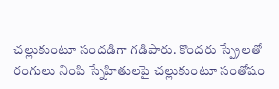చల్లుకుంటూ సందడిగా గడిపారు. కొందరు స్ప్రేలతో రంగులు నింపి స్నేహితులపై చల్లుకుంటూ సంతోషం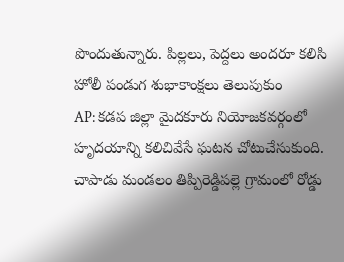పొందుతున్నారు. పిల్లలు, పెద్దలు అందరూ కలిసి హోలీ పండుగ శుభాకాంక్షలు తెలుపుకుం
AP: కడప జిల్లా మైదకూరు నియోజకవర్గంలో హృదయాన్ని కలిచివేసే ఘటన చోటుచేసుకుంది. చాపాడు మండలం తిప్పిరెడ్డిపల్లె గ్రామంలో రోడ్డు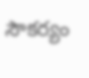సౌకర్యం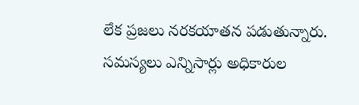లేక ప్రజలు నరకయాతన పడుతున్నారు. సమస్యలు ఎన్నిసార్లు అధికారుల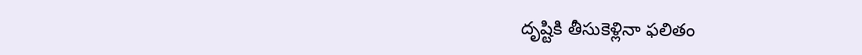దృష్టికి తీసుకెళ్లినా ఫలితం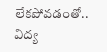లేకపోవడంతో.. విద్య